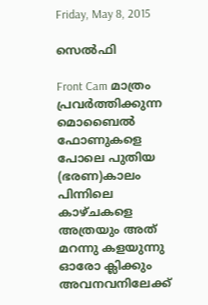Friday, May 8, 2015

സെൽഫി

Front Cam മാത്രം പ്രവർത്തിക്കുന്ന മൊബൈൽ ഫോണുകളെ പോലെ പുതിയ (ഭരണ)കാലം
പിന്നിലെ കാഴ്ചകളെ അത്രയും അത് മറന്നു കളയുന്നു
ഓരോ ക്ലിക്കും അവനവനിലേക്ക്‌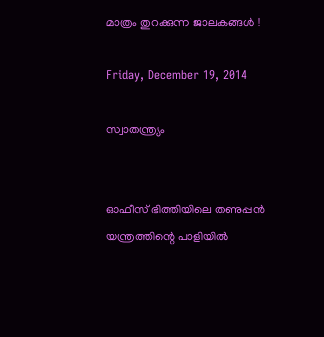മാത്രം തുറക്കുന്ന ജാലകങ്ങൾ !

Friday, December 19, 2014

സ്വാതന്ത്ര്യം


ഓഫീസ് ഭിത്തിയിലെ തണുപ്പൻ യന്ത്രത്തിന്റെ പാളിയിൽ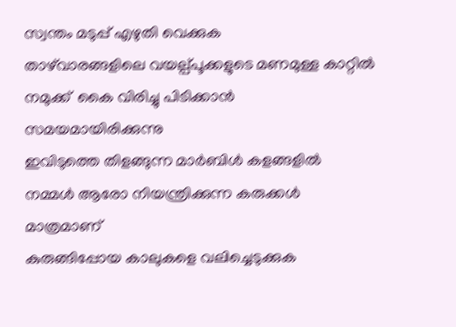സ്വന്തം മടുപ്പ് എഴുതി വെക്കുക
താഴ്‌വാരങ്ങളിലെ വയല്പ്പൂക്കളുടെ മണമുള്ള കാറ്റിൽ
നമുക്ക്  കൈ വിരിച്ചു പിടിക്കാൻ  സമയമായിരിക്കുന്നു
ഇവിടുത്തെ തിളങ്ങുന്ന മാർബിൾ കളങ്ങളിൽ
നമ്മൾ ആരോ നിയന്ത്രിക്കുന്ന കരുക്കൾ മാത്രമാണ്
കുരുങ്ങിപ്പോയ കാലുകളെ വലിച്ചെടുക്കുക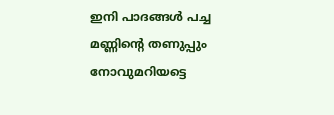ഇനി പാദങ്ങൾ പച്ച മണ്ണിന്റെ തണുപ്പും നോവുമറിയട്ടെ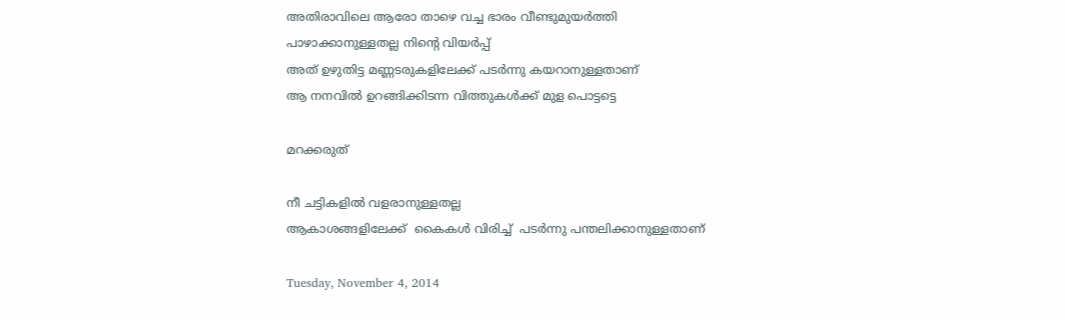അതിരാവിലെ ആരോ താഴെ വച്ച ഭാരം വീണ്ടുമുയർത്തി
പാഴാക്കാനുള്ളതല്ല നിന്റെ വിയർപ്പ്
അത് ഉഴുതിട്ട മണ്ണടരുകളിലേക്ക് പടർന്നു കയറാനുള്ളതാണ്
ആ നനവിൽ ഉറങ്ങിക്കിടന്ന വിത്തുകൾക്ക് മുള പൊട്ടട്ടെ

മറക്കരുത്

നീ ചട്ടികളിൽ വളരാനുള്ളതല്ല
ആകാശങ്ങളിലേക്ക്  കൈകൾ വിരിച്ച്  പടർന്നു പന്തലിക്കാനുള്ളതാണ്

Tuesday, November 4, 2014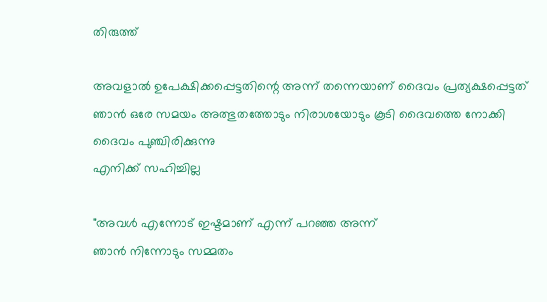തിരുത്ത്

അവളാൽ ഉപേക്ഷിക്കപ്പെട്ടതിന്റെ അന്ന് തന്നെയാണ് ദൈവം പ്രത്യക്ഷപ്പെട്ടത്
ഞാൻ ഒരേ സമയം അത്ഭുതത്തോടും നിരാശയോടും കൂടി ദൈവത്തെ നോക്കി
ദൈവം പുഞ്ചിരിക്കുന്നു
എനിക്ക് സഹിച്ചില്ല

"അവൾ എന്നോട് ഇഷ്ടമാണ് എന്ന് പറഞ്ഞ അന്ന്
ഞാൻ നിന്നോടും സമ്മതം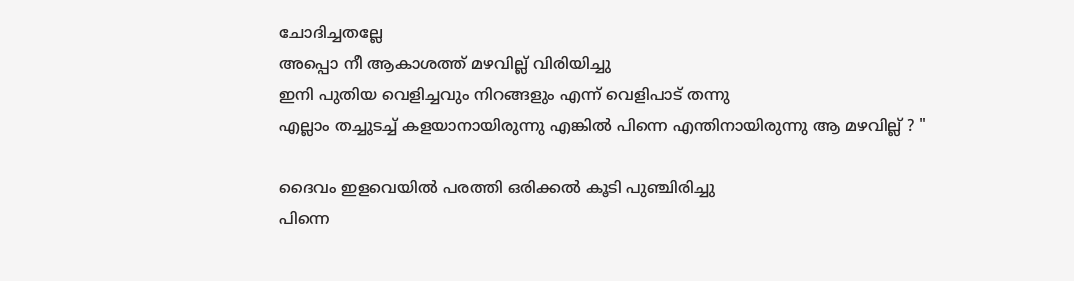ചോദിച്ചതല്ലേ
അപ്പൊ നീ ആകാശത്ത് മഴവില്ല് വിരിയിച്ചു
ഇനി പുതിയ വെളിച്ചവും നിറങ്ങളും എന്ന് വെളിപാട് തന്നു
എല്ലാം തച്ചുടച്ച് കളയാനായിരുന്നു എങ്കിൽ പിന്നെ എന്തിനായിരുന്നു ആ മഴവില്ല് ? "

ദൈവം ഇളവെയിൽ പരത്തി ഒരിക്കൽ കൂടി പുഞ്ചിരിച്ചു
പിന്നെ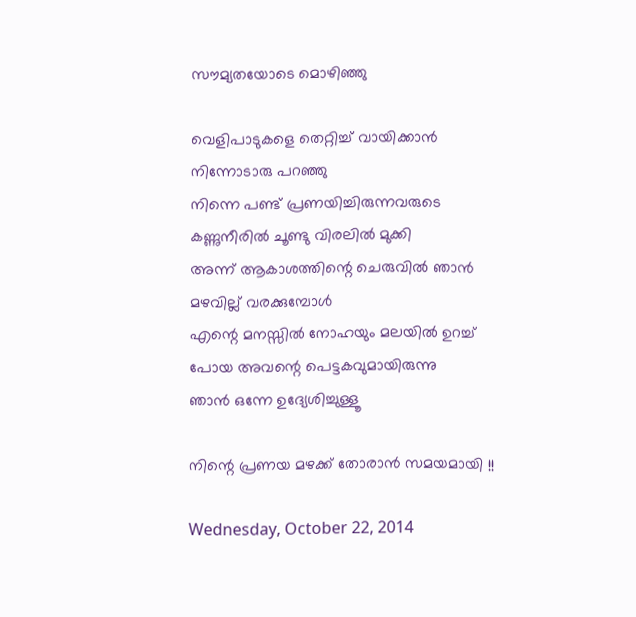സൗമ്യതയോടെ മൊഴിഞ്ഞു

വെളിപാടുകളെ തെറ്റിച്ച് വായിക്കാൻ നിന്നോടാരു പറഞ്ഞു
നിന്നെ പണ്ട് പ്രണയിച്ചിരുന്നവരുടെ കണ്ണുനീരിൽ ചൂണ്ടു വിരലിൽ മുക്കി
അന്ന് ആകാശത്തിന്റെ ചെരുവിൽ ഞാൻ മഴവില്ല് വരക്കുമ്പോൾ
എന്റെ മനസ്സിൽ നോഹയും മലയിൽ ഉറച്ച് പോയ അവന്റെ പെട്ടകവുമായിരുന്നു
ഞാൻ ഒന്നേ ഉദ്യേശിച്ചുള്ളൂ

നിന്റെ പ്രണയ മഴക്ക് തോരാൻ സമയമായി !!

Wednesday, October 22, 2014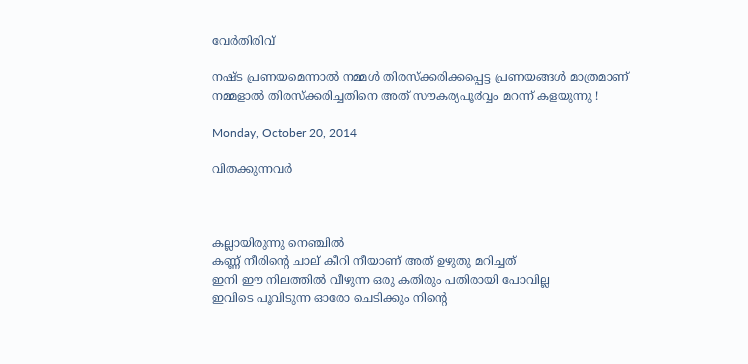വേര്‍തിരിവ്

നഷ്ട പ്രണയമെന്നാല്‍ നമ്മള്‍ തിരസ്ക്കരിക്കപ്പെട്ട പ്രണയങ്ങള്‍ മാത്രമാണ്
നമ്മളാൽ തിരസ്ക്കരിച്ചതിനെ അത് സൗകര്യപൂ൪വ്വം മറന്ന് കളയുന്നു !

Monday, October 20, 2014

വിതക്കുന്നവര്‍



കല്ലായിരുന്നു നെഞ്ചില്‍
കണ്ണ് നീരിന്റെ ചാല് കീറി നീയാണ് അത് ഉഴുതു മറിച്ചത്
ഇനി ഈ നിലത്തില്‍ വീഴുന്ന ഒരു കതിരും പതിരായി പോവില്ല
ഇവിടെ പൂവിടുന്ന ഓരോ ചെടിക്കും നിന്റെ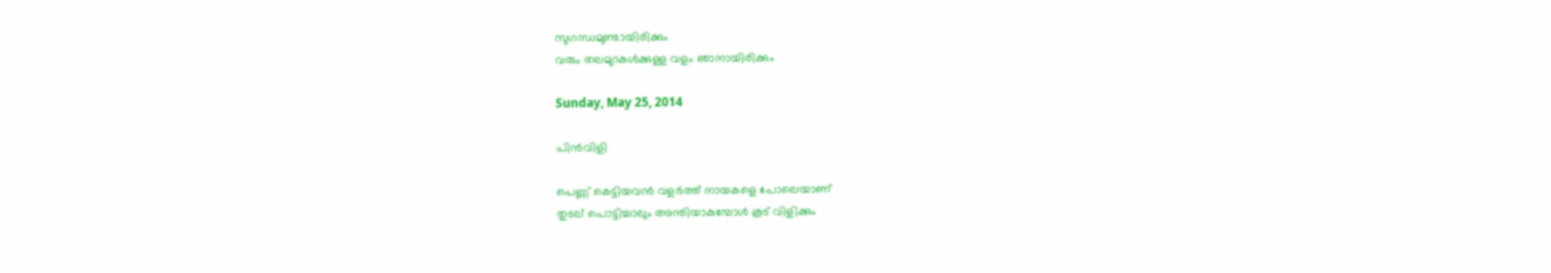സുഗന്ധമുണ്ടായിരിക്കും
വരും തലമുറകള്‍ക്കുള്ള വളം ഞാനായിരിക്കും

Sunday, May 25, 2014

പിന്‍വിളി

പെണ്ണ് കെട്ടിയവന്‍ വളര്‍ത്ത് നായകളെ പോലെയാണ്
തുടല് പൊട്ടിച്ചാലും അന്തിയാകുമ്പോള്‍ കൂട് വിളിക്കും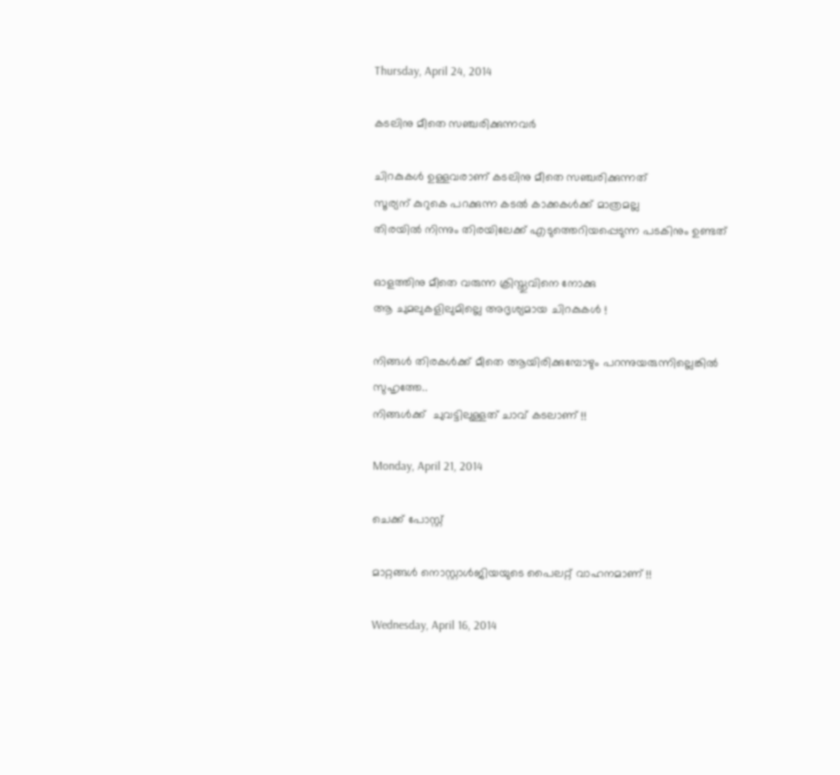Thursday, April 24, 2014

കടലിനു മീതെ സഞ്ചരിക്കുന്നവര്‍

ചിറകുകള്‍ ഉള്ളവരാണ് കടലിനു മീതെ സഞ്ചരിക്കുന്നത്
സൂര്യന് കുറുകെ പറക്കുന്ന കടല്‍ കാക്കകള്‍ക്ക് മാത്രമല്ല
തിരയില്‍ നിന്നും തിരയിലേക്ക് എടുത്തെറിയപ്പെടുന്ന പടകിനും ഉണ്ടത്

ഓളത്തിനു മീതെ വരുന്ന ക്രിസ്തുവിനെ നോക്കു
ആ ചുമലുകളിലുമില്ലെ അദൃശ്യമായ ചിറകുകള്‍ !

നിങ്ങള്‍ തിരകള്‍ക്ക് മീതെ ആയിരിക്കുമ്പോഴും പറന്നുയരുന്നില്ലെങ്കില്‍
സുഹൃത്തേ..
നിങ്ങള്‍ക്ക്  ചുവട്ടിലുള്ളത് ചാവ് കടലാണ് !!

Monday, April 21, 2014

ചെക്ക്‌ പോസ്റ്റ്‌

മാറ്റങ്ങള്‍ നൊസ്റ്റാള്‍ജിയയുടെ പൈലറ്റ് വാഹനമാണ് !!

Wednesday, April 16, 2014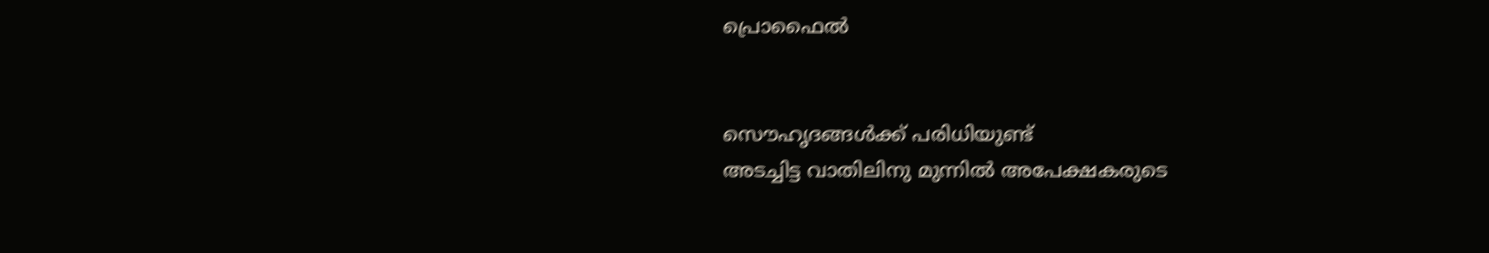പ്രൊഫൈല്‍


സൌഹൃദങ്ങള്‍ക്ക് പരിധിയുണ്ട്
അടച്ചിട്ട വാതിലിനു മുന്നില്‍ അപേക്ഷകരുടെ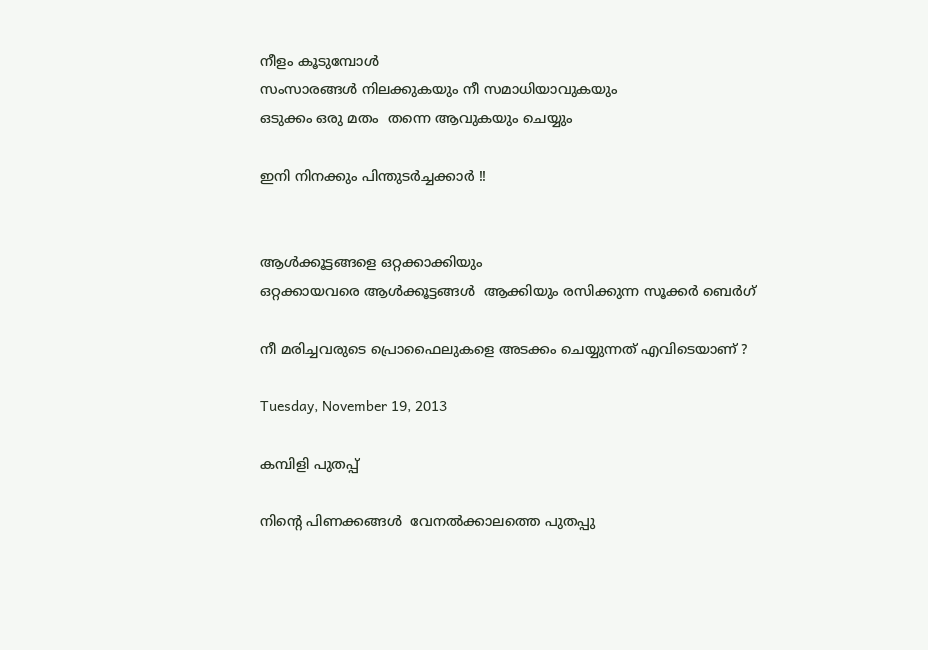നീളം കൂടുമ്പോള്‍
സംസാരങ്ങള്‍ നിലക്കുകയും നീ സമാധിയാവുകയും
ഒടുക്കം ഒരു മതം  തന്നെ ആവുകയും ചെയ്യും

ഇനി നിനക്കും പിന്തുടര്‍ച്ചക്കാര്‍ !!


ആള്‍ക്കൂട്ടങ്ങളെ ഒറ്റക്കാക്കിയും
ഒറ്റക്കായവരെ ആള്‍ക്കൂട്ടങ്ങള്‍  ആക്കിയും രസിക്കുന്ന സൂക്കര്‍ ബെര്‍ഗ്

നീ മരിച്ചവരുടെ പ്രൊഫൈലുകളെ അടക്കം ചെയ്യുന്നത്‌ എവിടെയാണ് ?

Tuesday, November 19, 2013

കമ്പിളി പുതപ്പ്

നിന്റെ പിണക്കങ്ങള്‍  വേനല്‍ക്കാലത്തെ പുതപ്പു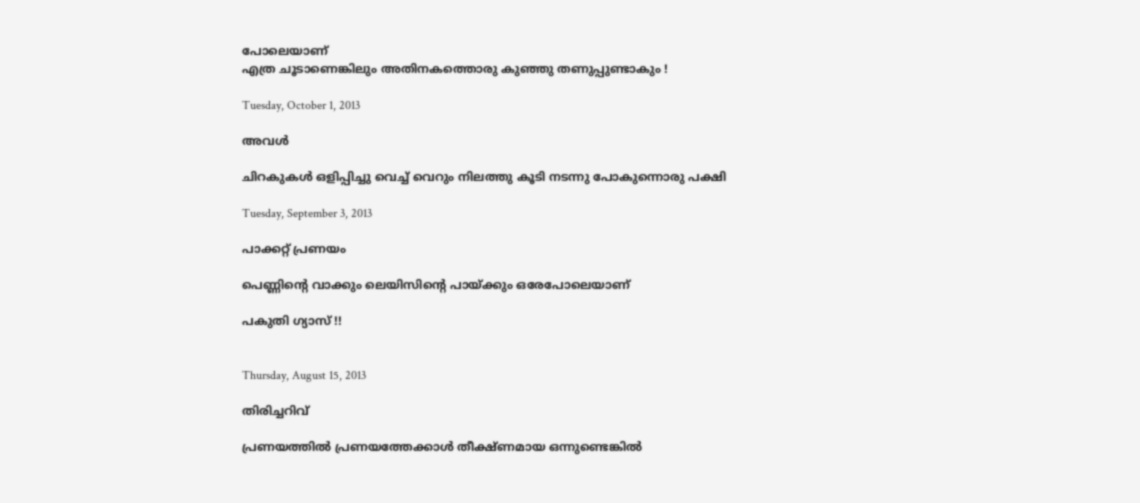പോലെയാണ്
എത്ര ചൂടാണെങ്കിലും അതിനകത്തൊരു കുഞ്ഞു തണുപ്പുണ്ടാകും !

Tuesday, October 1, 2013

അവള്‍

ചിറകുകള്‍ ഒളിപ്പിച്ചു വെച്ച് വെറും നിലത്തു കൂടി നടന്നു പോകുന്നൊരു പക്ഷി

Tuesday, September 3, 2013

പാക്കറ്റ് പ്രണയം

പെണ്ണിന്റെ വാക്കും ലെയിസിന്റെ പായ്ക്കും ഒരേപോലെയാണ്

പകുതി ഗ്യാസ് !!


Thursday, August 15, 2013

തിരിച്ചറിവ്

പ്രണയത്തില്‍ പ്രണയത്തേക്കാള്‍ തീക്ഷ്ണമായ ഒന്നുണ്ടെങ്കില്‍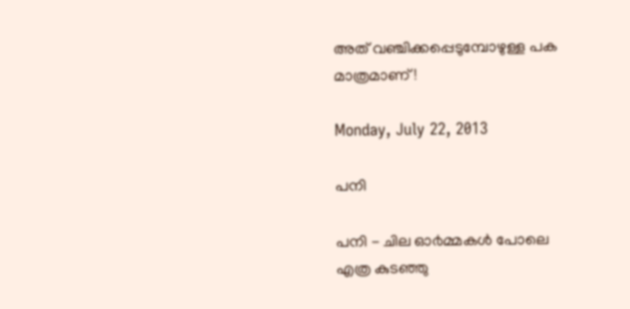അത് വഞ്ചിക്കപ്പെടുമ്പോഴുള്ള പക മാത്രമാണ് !

Monday, July 22, 2013

പനി

പനി - ചില ഓ൪മ്മകള്‍ പോലെ
എത്ര കുടഞ്ഞു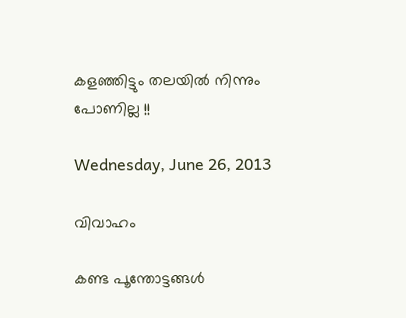കളഞ്ഞിട്ടും തലയില്‍ നിന്നും പോണില്ല !!

Wednesday, June 26, 2013

വിവാഹം

കണ്ട പൂന്തോട്ടങ്ങള്‍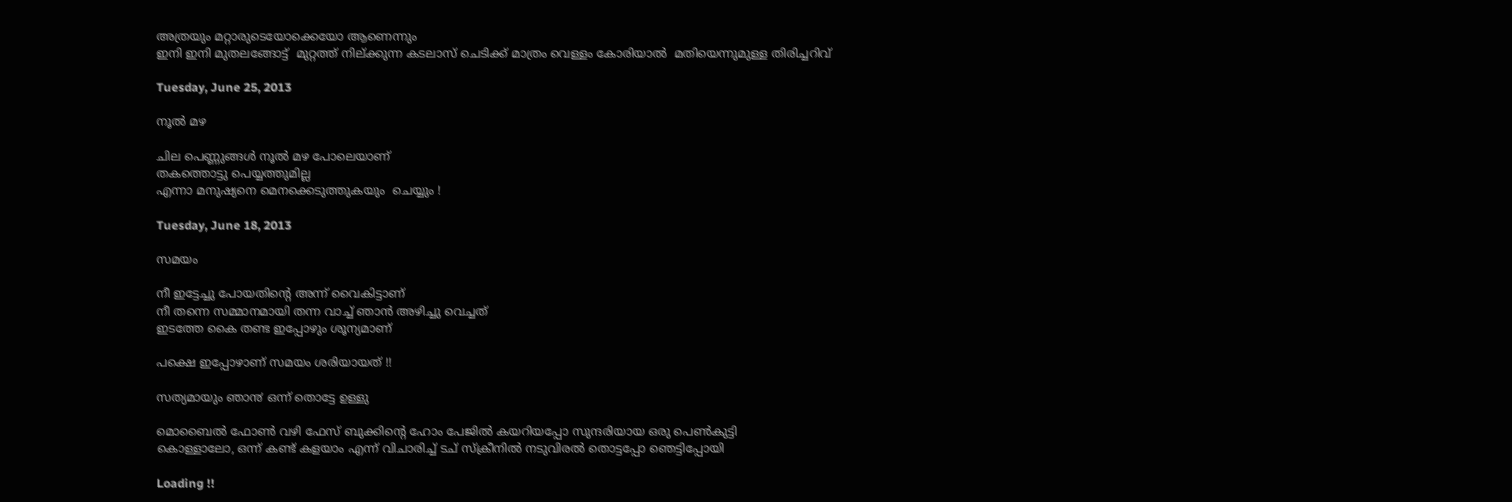അത്രയും മറ്റാരുടെയോക്കെയോ ആണെന്നും
ഇനി ഇനി മുതലങ്ങോട്ട്  മുറ്റത്ത് നില്ക്കുന്ന കടലാസ് ചെടിക്ക് മാത്രം വെള്ളം കോരിയാല്‍  മതിയെന്നുമുള്ള തിരിച്ചറിവ്

Tuesday, June 25, 2013

നൂല്‍ മഴ

ചില പെണ്ണുങ്ങള്‍ നൂല്‍ മഴ പോലെയാണ്
തകത്തൊട്ടു പെയ്യത്തുമില്ല
എന്നാ മനുഷ്യനെ മെനക്കെടുത്തുകയും  ചെയ്യും !

Tuesday, June 18, 2013

സമയം

നീ ഇട്ടേച്ചു പോയതിന്റെ അന്ന് വൈകിട്ടാണ്
നീ തന്നെ സമ്മാനമായി തന്ന വാച്ച് ഞാന്‍ അഴിച്ചു വെച്ചത്
ഇടത്തേ കൈ തണ്ട ഇപ്പോഴും ശൂന്യമാണ്

പക്ഷെ ഇപ്പോഴാണ് സമയം ശരിയായത് !!

സത്യമായും ഞാ൯ ഒന്ന് തൊട്ടേ ഉള്ളു

മൊബൈല്‍ ഫോണ്‍ വഴി ഫേസ് ബുക്കിന്റെ ഹോം പേജില്‍ കയറിയപ്പോ സുന്ദരിയായ ഒരു പെണ്‍കുട്ടി
കൊള്ളാലോ, ഒന്ന് കണ്ട് കളയാം എന്ന് വിചാരിച്ച് ടച് സ്ക്രീനില്‍ നടുവിരല്‍ തൊട്ടപ്പോ ഞെട്ടിപ്പോയി

Loading !!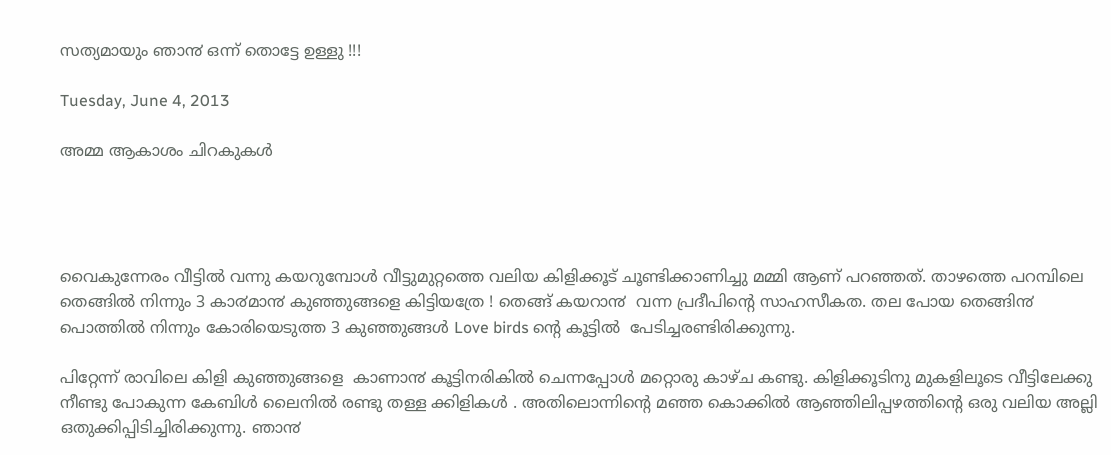സത്യമായും ഞാ൯ ഒന്ന് തൊട്ടേ ഉള്ളു !!!

Tuesday, June 4, 2013

അമ്മ ആകാശം ചിറകുകള്‍




വൈകുന്നേരം വീട്ടില്‍ വന്നു കയറുമ്പോള്‍ വീട്ടുമുറ്റത്തെ വലിയ കിളിക്കൂട്‌ ചൂണ്ടിക്കാണിച്ചു മമ്മി ആണ് പറഞ്ഞത്. താഴത്തെ പറമ്പിലെ തെങ്ങില്‍ നിന്നും 3 കാ൪മാ൯ കുഞ്ഞുങ്ങളെ കിട്ടിയത്രേ ! തെങ്ങ് കയറാ൯  വന്ന പ്രദീപിന്റെ സാഹസീകത. തല പോയ തെങ്ങി൯   പൊത്തില്‍ നിന്നും കോരിയെടുത്ത 3 കുഞ്ഞുങ്ങള്‍ Love birds ന്റെ കൂട്ടില്‍  പേടിച്ചരണ്ടിരിക്കുന്നു.

പിറ്റേന്ന് രാവിലെ കിളി കുഞ്ഞുങ്ങളെ  കാണാ൯ കൂട്ടിനരികില്‍ ചെന്നപ്പോള്‍ മറ്റൊരു കാഴ്ച കണ്ടു. കിളിക്കൂടിനു മുകളിലൂടെ വീട്ടിലേക്കു നീണ്ടു പോകുന്ന കേബിള്‍ ലൈനില്‍ രണ്ടു തള്ള ക്കിളികള്‍ . അതിലൊന്നിന്റെ മഞ്ഞ കൊക്കില്‍ ആഞ്ഞിലിപ്പഴത്തിന്റെ ഒരു വലിയ അല്ലി ഒതുക്കിപ്പിടിച്ചിരിക്കുന്നു. ഞാ൯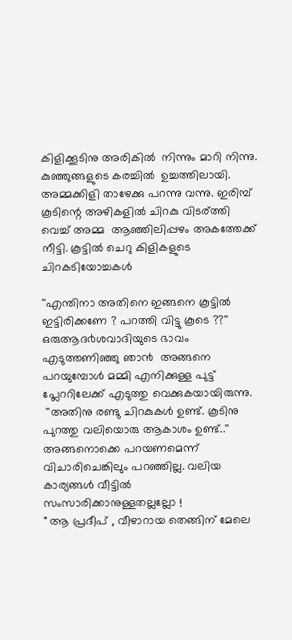കിളിക്കൂടിനു അരികില്‍  നിന്നും മാറി നിന്നു.
കുഞ്ഞുങ്ങളുടെ കരച്ചില്‍  ഉച്ചത്തിലായി. അമ്മക്കിളി താഴേക്കു പറന്നു വന്നു. ഇരിമ്പ്  കൂടിന്റെ അഴികളില്‍ ചിറകു വിടര്ത്തി വെച്ച് അമ്മ  ആഞ്ഞിലിപ്പഴം അകത്തേക്ക് നീട്ടി. കൂട്ടില്‍ ചെറു കിളികളുടെ ചിറകടിയോച്ചകള്‍

''എന്തിനാ അതിനെ ഇങ്ങനെ കൂട്ടില്‍  ഇട്ടിരിക്കണേ ? പറത്തി വിട്ടു കൂടെ ??'' ഒരുആദ൪ശവാദിയുടെ ഭാവം എടുത്തണിഞ്ഞു ഞാ൯  അങ്ങനെ പറയുമ്പോള്‍ മമ്മി എനിക്കുള്ള പുട്ട് പ്ലേററിലേക്ക് എടുത്തു വെക്കുകയായിരുന്നു.
 ''അതിനു രണ്ടു ചിറകുകള്‍ ഉണ്ട്. കൂടിനു പുറത്തു വലിയൊരു ആകാശം ഉണ്ട്..'' അങ്ങനൊക്കെ പറയണമെന്ന് വിചാരിചെങ്കിലും പറഞ്ഞില്ല. വലിയ കാര്യങ്ങള്‍ വീട്ടില്‍ സംസാരിക്കാനുള്ളതല്ലല്ലോ !
" ആ പ്രദീപ്‌ , വീഴാറായ തെങ്ങിന് മേലെ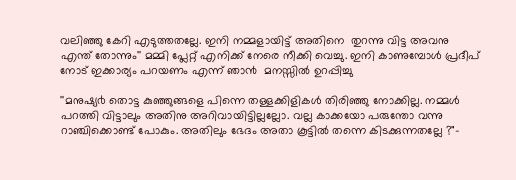വലിഞ്ഞു കേറി എടുത്തതല്ലേ. ഇനി നമ്മളായിട്ട് അതിനെ  തുറന്നു വിട്ട അവനു എന്ത് തോന്നും'' മമ്മി പ്ലേറ്റ് എനിക്ക് നേരെ നീക്കി വെച്ചു. ഇനി കാണുമ്പോള്‍ പ്രദീപ് നോട് ഇക്കാര്യം പറയണം എന്ന് ഞാ൯  മനസ്സില്‍ ഉറപ്പിച്ചു

''മനുഷ്യ൪ തൊട്ട കുഞ്ഞുങ്ങളെ പിന്നെ തള്ളക്കിളികള്‍ തിരിഞ്ഞു നോക്കില്ല. നമ്മള്‍ പറത്തി വിട്ടാലും അതിനു അറിവായിട്ടില്ലല്ലോ. വല്ല കാക്കയോ പരുന്തോ വന്നു റാഞ്ചിക്കൊണ്ട് പോകും. അതിലും ഭേദം അതാ കൂട്ടില്‍ തന്നെ കിടക്കുന്നതല്ലേ ?"-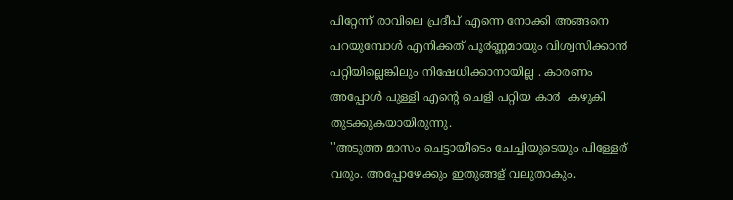പിറ്റേന്ന് രാവിലെ പ്രദീപ് എന്നെ നോക്കി അങ്ങനെ പറയുമ്പോള്‍ എനിക്കത് പൂ൪ണ്ണമായും വിശ്വസിക്കാ൯  പറ്റിയില്ലെങ്കിലും നിഷേധിക്കാനായില്ല . കാരണം അപ്പോള്‍ പുള്ളി എന്റെ ചെളി പറ്റിയ കാ൪  കഴുകി തുടക്കുകയായിരുന്നു.
''അടുത്ത മാസം ചെട്ടായീടെം ചേച്ചിയുടെയും പിള്ളേര് വരും. അപ്പോഴേക്കും ഇതുങ്ങള് വലുതാകും.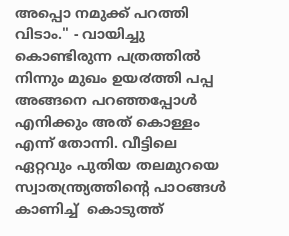അപ്പൊ നമുക്ക് പറത്തി വിടാം.'' - വായിച്ചു കൊണ്ടിരുന്ന പത്രത്തില്‍ നിന്നും മുഖം ഉയ൪ത്തി പപ്പ അങ്ങനെ പറഞ്ഞപ്പോള്‍ എനിക്കും അത് കൊള്ളം എന്ന് തോന്നി. വീട്ടിലെ ഏറ്റവും പുതിയ തലമുറയെ സ്വാതന്ത്ര്യത്തിന്റെ പാഠങ്ങള്‍ കാണിച്ച്  കൊടുത്ത്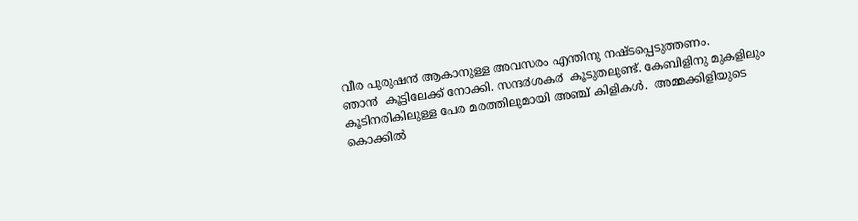വീര പുരുഷ൯ ആകാനുള്ള അവസരം എന്തിനു നഷ്ടപ്പെടുത്തണം.
ഞാ൯  കൂട്ടിലേക്ക് നോക്കി. സന്ദ൪ശക൪  കൂടുതലുണ്ട്. കേബിളിനു മുകളിലും കൂടിനരികിലുള്ള പേര മരത്തിലുമായി അഞ്ച് കിളികള്‍.  അമ്മക്കിളിയുടെ കൊക്കില്‍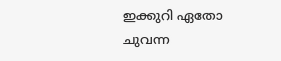ഇക്കുറി ഏതോ ചുവന്ന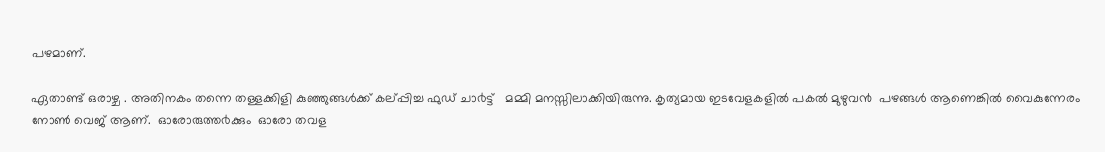പഴമാണ്.

ഏതാണ്ട് ഒരാഴ്ച . അതിനകം തന്നെ തള്ളക്കിളി കുഞ്ഞുങ്ങള്‍ക്ക്‌ കല്പ്പിച്ച ഫുഡ്‌ ചാ൪ട്ട്   മമ്മി മനസ്സിലാക്കിയിരുന്നു. കൃത്യമായ ഇടവേളകളില്‍ പകല്‍ മുഴുവ൯  പഴങ്ങള്‍ ആണെങ്കില്‍ വൈകുന്നേരം നോണ്‍ വെജ് ആണ്.  ഓരോരുത്ത൪ക്കും  ഓരോ തവള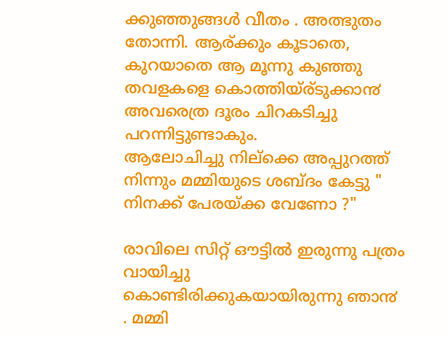ക്കുഞ്ഞുങ്ങള്‍ വീതം . അത്ഭുതം തോന്നി. ആര്ക്കും കൂടാതെ, കുറയാതെ ആ മൂന്നു കുഞ്ഞു തവളകളെ കൊത്തിയ്ര്ടുക്കാ൯  അവരെത്ര ദൂരം ചിറകടിച്ചു പറന്നിട്ടുണ്ടാകും.
ആലോചിച്ചു നില്ക്കെ അപ്പുറത്ത് നിന്നും മമ്മിയുടെ ശബ്ദം കേട്ടു " നിനക്ക് പേരയ്ക്ക വേണോ ?"

രാവിലെ സിറ്റ് ഔട്ടില്‍ ഇരുന്നു പത്രം വായിച്ചു കൊണ്ടിരിക്കുകയായിരുന്നു ഞാ൯ . മമ്മി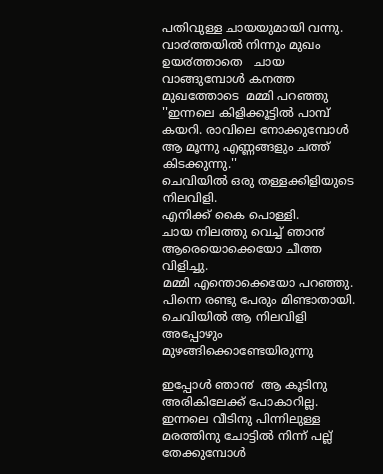പതിവുള്ള ചായയുമായി വന്നു. വാ൪ത്തയില്‍ നിന്നും മുഖം ഉയ൪ത്താതെ   ചായ വാങ്ങുമ്പോള്‍ കനത്ത മുഖത്തോടെ  മമ്മി പറഞ്ഞു
''ഇന്നലെ കിളിക്കൂട്ടില്‍ പാമ്പ് കയറി. രാവിലെ നോക്കുമ്പോള്‍ ആ മൂന്നു എണ്ണങ്ങളും ചത്ത്‌ കിടക്കുന്നു.''
ചെവിയില്‍ ഒരു തള്ളക്കിളിയുടെ നിലവിളി.
എനിക്ക് കൈ പൊള്ളി.
ചായ നിലത്തു വെച്ച് ഞാ൯ ആരെയൊക്കെയോ ചീത്ത വിളിച്ചു.
മമ്മി എന്തൊക്കെയോ പറഞ്ഞു.
പിന്നെ രണ്ടു പേരും മിണ്ടാതായി.
ചെവിയില്‍ ആ നിലവിളി അപ്പോഴും മുഴങ്ങിക്കൊണ്ടേയിരുന്നു

ഇപ്പോള്‍ ഞാ൯  ആ കൂടിനു അരികിലേക്ക് പോകാറില്ല. ഇന്നലെ വീടിനു പിന്നിലുള്ള മരത്തിനു ചോട്ടില്‍ നിന്ന് പല്ല് തേക്കുമ്പോള്‍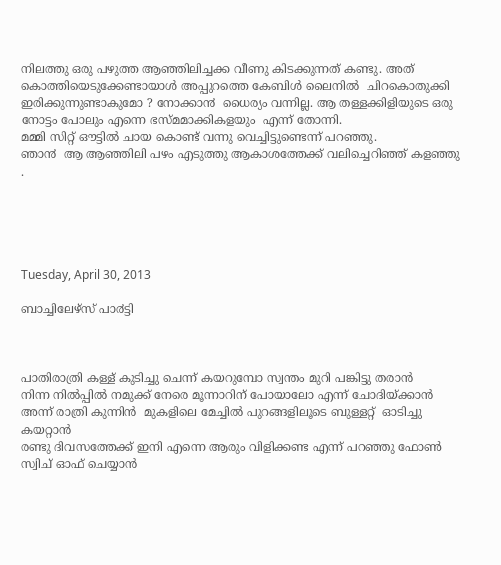നിലത്തു ഒരു പഴുത്ത ആഞ്ഞിലിച്ചക്ക വീണു കിടക്കുന്നത് കണ്ടു. അത് കൊത്തിയെടുക്കേണ്ടായാള്‍ അപ്പുറത്തെ കേബിള്‍ ലൈനില്‍  ചിറകൊതുക്കി ഇരിക്കുന്നുണ്ടാകുമോ ? നോക്കാ൯  ധൈര്യം വന്നില്ല. ആ തള്ളക്കിളിയുടെ ഒരു നോട്ടം പോലും എന്നെ ഭസ്മമാക്കികളയും  എന്ന് തോന്നി.
മമ്മി സിറ്റ് ഔട്ടില്‍ ചായ കൊണ്ട് വന്നു വെച്ചിട്ടുണ്ടെന്ന് പറഞ്ഞു.
ഞാ൯  ആ ആഞ്ഞിലി പഴം എടുത്തു ആകാശത്തേക്ക് വലിച്ചെറിഞ്ഞ് കളഞ്ഞു .





Tuesday, April 30, 2013

ബാച്ചിലേഴ്സ് പാ൪ട്ടി



പാതിരാത്രി കള്ള് കുടിച്ചു ചെന്ന് കയറുമ്പോ സ്വന്തം മുറി പങ്കിട്ടു തരാന്‍
നിന്ന നില്‍പ്പില്‍ നമുക്ക് നേരെ മൂന്നാറിന് പോയാലോ എന്ന് ചോദിയ്ക്കാന്‍
അന്ന് രാത്രി കുന്നിന്‍  മുകളിലെ മേച്ചില്‍ പുറങ്ങളിലൂടെ ബുള്ളറ്റ്  ഓടിച്ചു കയറ്റാന്‍
രണ്ടു ദിവസത്തേക്ക് ഇനി എന്നെ ആരും വിളിക്കണ്ട എന്ന് പറഞ്ഞു ഫോണ്‍ സ്വിച് ഓഫ് ചെയ്യാന്‍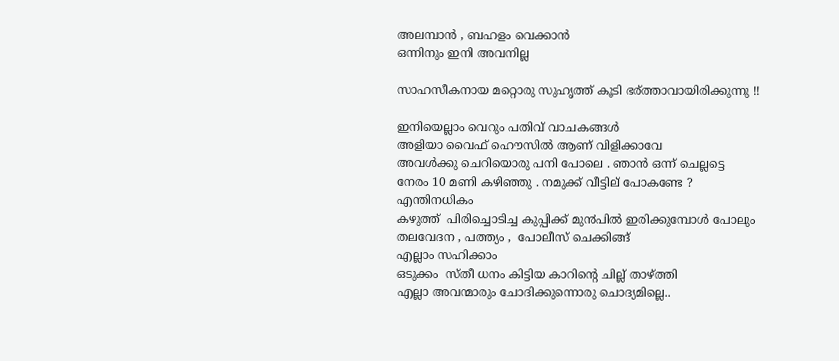അലമ്പാന്‍ , ബഹളം വെക്കാന്‍
ഒന്നിനും ഇനി അവനില്ല

സാഹസീകനായ മറ്റൊരു സുഹൃത്ത് കൂടി ഭര്ത്താവായിരിക്കുന്നു !!

ഇനിയെല്ലാം വെറും പതിവ് വാചകങ്ങള്‍
അളിയാ വൈഫ്‌ ഹൌസില്‍ ആണ് വിളിക്കാവേ
അവള്‍ക്കു ചെറിയൊരു പനി പോലെ . ഞാന്‍ ഒന്ന് ചെല്ലട്ടെ
നേരം 10 മണി കഴിഞ്ഞു . നമുക്ക് വീട്ടില് പോകണ്ടേ ?
എന്തിനധികം
കഴുത്ത്  പിരിച്ചൊടിച്ച കുപ്പിക്ക്‌ മു൯പില്‍ ഇരിക്കുമ്പോള്‍ പോലും
തലവേദന , പത്ത്യം ,  പോലീസ് ചെക്കിങ്ങ്
എല്ലാം സഹിക്കാം
ഒടുക്കം  സ്തീ ധനം കിട്ടിയ കാറിന്റെ ചില്ല് താഴ്ത്തി
എല്ലാ അവന്മാരും ചോദിക്കുന്നൊരു ചൊദ്യമില്ലെ..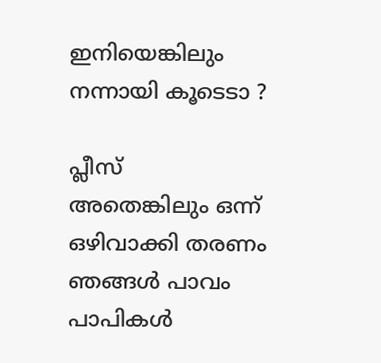ഇനിയെങ്കിലും നന്നായി കൂടെടാ ?

പ്ലീസ്
അതെങ്കിലും ഒന്ന് ഒഴിവാക്കി തരണം
ഞങ്ങള്‍ പാവം പാപികള്‍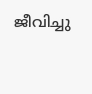ജീവിച്ചു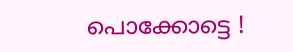പൊക്കോട്ടെ !